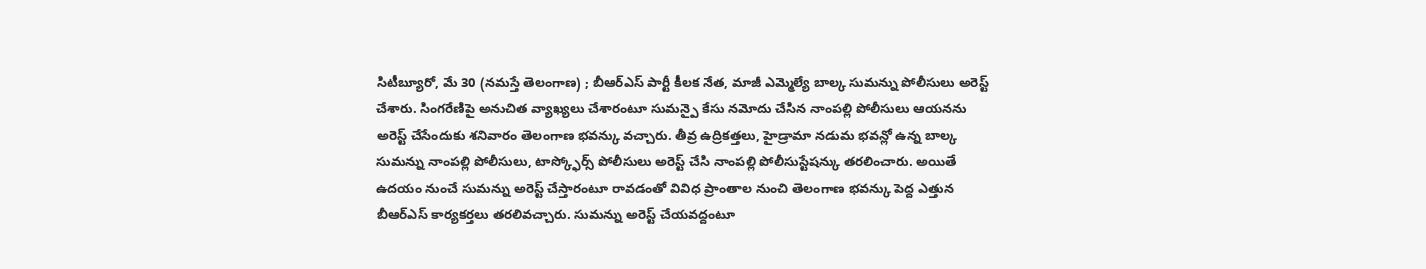సిటీబ్యూరో, మే 30 (నమస్తే తెలంగాణ) ; బీఆర్ఎస్ పార్టీ కీలక నేత, మాజీ ఎమ్మెల్యే బాల్క సుమన్ను పోలీసులు అరెస్ట్ చేశారు. సింగరేణిపై అనుచిత వ్యాఖ్యలు చేశారంటూ సుమన్పై కేసు నమోదు చేసిన నాంపల్లి పోలీసులు ఆయనను అరెస్ట్ చేసేందుకు శనివారం తెలంగాణ భవన్కు వచ్చారు. తీవ్ర ఉద్రికత్తలు, హైడ్రామా నడుమ భవన్లో ఉన్న బాల్క సుమన్ను నాంపల్లి పోలీసులు, టాస్క్ఫోర్స్ పోలీసులు అరెస్ట్ చేసి నాంపల్లి పోలీసుస్టేషన్కు తరలించారు. అయితే ఉదయం నుంచే సుమన్ను అరెస్ట్ చేస్తారంటూ రావడంతో వివిధ ప్రాంతాల నుంచి తెలంగాణ భవన్కు పెద్ద ఎత్తున బీఆర్ఎస్ కార్యకర్తలు తరలివచ్చారు. సుమన్ను అరెస్ట్ చేయవద్దంటూ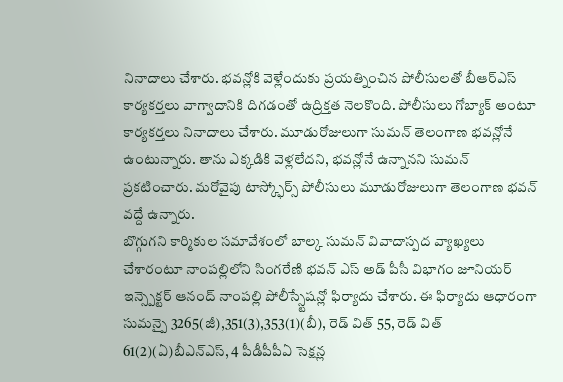నినాదాలు చేశారు. భవన్లోకి వెళ్లేందుకు ప్రయత్నించిన పోలీసులతో బీఆర్ఎస్ కార్యకర్తలు వాగ్వాదానికి దిగడంతో ఉద్రిక్తత నెలకొంది. పోలీసులు గోబ్యాక్ అంటూ కార్యకర్తలు నినాదాలు చేశారు. మూడురోజులుగా సుమన్ తెలంగాణ భవన్లోనే ఉంటున్నారు. తాను ఎక్కడికి వెళ్లలేదని, భవన్లోనే ఉన్నానని సుమన్ ప్రకటించారు. మరోవైపు టాస్క్ఫోర్స్ పోలీసులు మూడురోజులుగా తెలంగాణ భవన్ వద్దే ఉన్నారు.
బొగ్గుగని కార్మికుల సమావేశంలో బాల్క సుమన్ వివాదాస్పద వ్యాఖ్యలు చేశారంటూ నాంపల్లిలోని సింగరేణి భవన్ ఎస్ అడ్ పీసీ విభాగం జూనియర్ ఇన్స్పెక్టర్ ఆనంద్ నాంపల్లి పోలీస్స్టేషన్లో ఫిర్యాదు చేశారు. ఈ ఫిర్యాదు ఆధారంగా సుమన్పై 3265(జీ),351(3),353(1)(బీ), రెడ్ విత్ 55, రెడ్ విత్ 61(2)(ఏ)బీఎన్ఎస్, 4 పీడీపీపీఏ సెక్షన్ల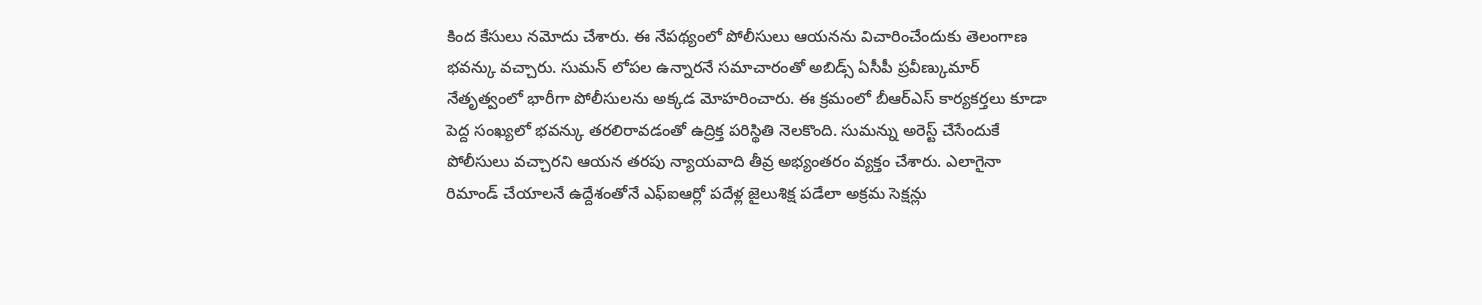కింద కేసులు నమోదు చేశారు. ఈ నేపథ్యంలో పోలీసులు ఆయనను విచారించేందుకు తెలంగాణ భవన్కు వచ్చారు. సుమన్ లోపల ఉన్నారనే సమాచారంతో అబిడ్స్ ఏసీపీ ప్రవీణ్కుమార్ నేతృత్వంలో భారీగా పోలీసులను అక్కడ మోహరించారు. ఈ క్రమంలో బీఆర్ఎస్ కార్యకర్తలు కూడా పెద్ద సంఖ్యలో భవన్కు తరలిరావడంతో ఉద్రిక్త పరిస్థితి నెలకొంది. సుమన్ను అరెస్ట్ చేసేందుకే పోలీసులు వచ్చారని ఆయన తరపు న్యాయవాది తీవ్ర అభ్యంతరం వ్యక్తం చేశారు. ఎలాగైనా రిమాండ్ చేయాలనే ఉద్దేశంతోనే ఎఫ్ఐఆర్లో పదేళ్ల జైలుశిక్ష పడేలా అక్రమ సెక్షన్లు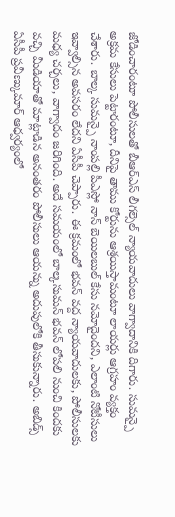జోడించారంటూ పోలీసులతో బీఆర్ఎస్ లీగల్సెల్ న్యాయవాదులు వాగ్వాదానికి దిగారు. సుమన్పై అక్రమ కేసులు పెట్టారంటూ, దీనిపై తాము కోర్టును ఆశ్రయిస్తామంటూ లాయర్లు ఆగ్రహం వ్యక్తం చేశారు. బాల్క సుమన్పై నాంపల్లి పీఎస్లో నాన్ బెయిలబుల్ కేసు నమోదైందని, ఎలాంటి నోటీసులు ఇవ్వాల్సిన అవసరం లేదని ఏసీపీ చెప్పారు. ఈ క్రమంలో భవన్ వద్ద న్యాయవాదులకు, పోలీసులకు మధ్య చర్చలు, వాగ్వాదం జరిగింది. అదే సమయంలో బాల్కసుమన్ భవన్ లోపలి నుంచి కిందకు వచ్చి మీడియాతో మాట్లాడిన అనంతరం పోలీసులు ఆయన్ను అదుపులోకి తీసుకున్నారు. అబిడ్స్ ఏసీపీ ప్రవీణ్కుమార్ ఆధ్వర్యంలో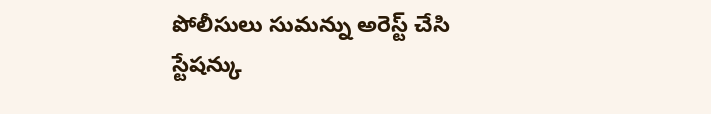పోలీసులు సుమన్ను అరెస్ట్ చేసి స్టేషన్కు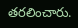తరలించారు.